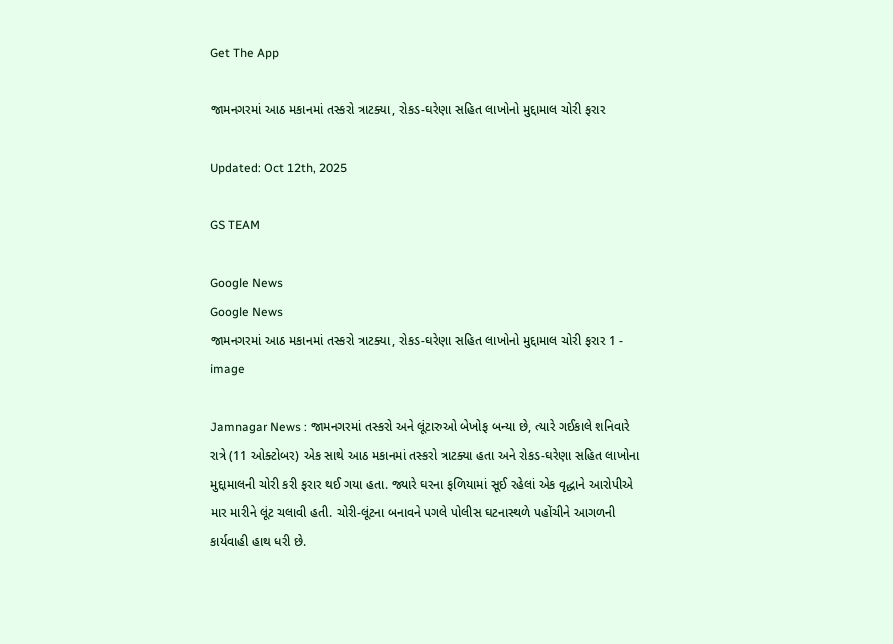Get The App

જામનગરમાં આઠ મકાનમાં તસ્કરો ત્રાટક્યા, રોકડ-ઘરેણા સહિત લાખોનો મુદ્દામાલ ચોરી ફરાર

Updated: Oct 12th, 2025

GS TEAM

Google News
Google News
જામનગરમાં આઠ મકાનમાં તસ્કરો ત્રાટક્યા, રોકડ-ઘરેણા સહિત લાખોનો મુદ્દામાલ ચોરી ફરાર 1 - image

Jamnagar News : જામનગરમાં તસ્કરો અને લૂંટારુઓ બેખોફ બન્યા છે, ત્યારે ગઈકાલે શનિવારે રાત્રે (11 ઓક્ટોબર) એક સાથે આઠ મકાનમાં તસ્કરો ત્રાટક્યા હતા અને રોકડ-ઘરેણા સહિત લાખોના મુદ્દામાલની ચોરી કરી ફરાર થઈ ગયા હતા. જ્યારે ઘરના ફળિયામાં સૂઈ રહેલાં એક વૃદ્ધાને આરોપીએ માર મારીને લૂંટ ચલાવી હતી. ચોરી-લૂંટના બનાવને પગલે પોલીસ ઘટનાસ્થળે પહોંચીને આગળની કાર્યવાહી હાથ ધરી છે.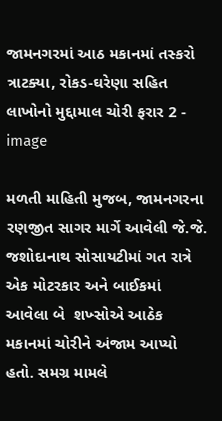જામનગરમાં આઠ મકાનમાં તસ્કરો ત્રાટક્યા, રોકડ-ઘરેણા સહિત લાખોનો મુદ્દામાલ ચોરી ફરાર 2 - image

મળતી માહિતી મુજબ, જામનગરના રણજીત સાગર માર્ગે આવેલી જે.જે. જશોદાનાથ સોસાયટીમાં ગત રાત્રે એક મોટરકાર અને બાઈકમાં આવેલા બે  શખ્સોએ આઠેક મકાનમાં ચોરીને અંજામ આપ્યો હતો. સમગ્ર મામલે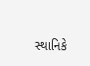સ્થાનિકે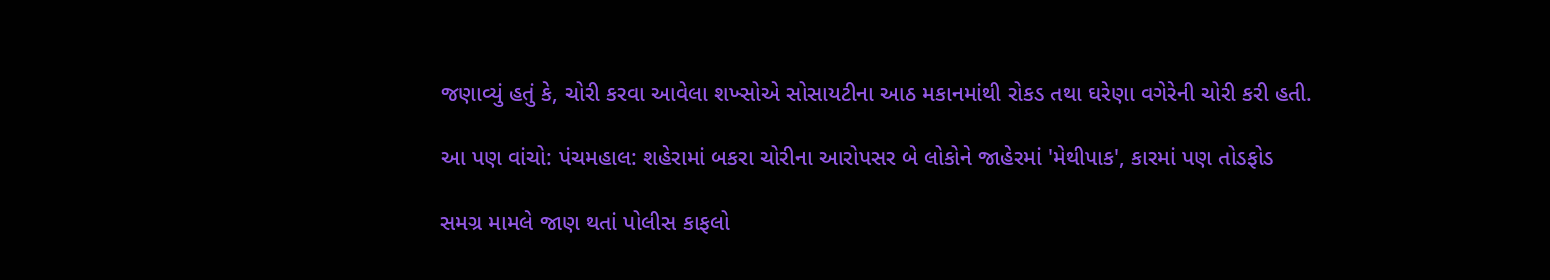જણાવ્યું હતું કે, ચોરી કરવા આવેલા શખ્સોએ સોસાયટીના આઠ મકાનમાંથી રોકડ તથા ઘરેણા વગેરેની ચોરી કરી હતી.

આ પણ વાંચો: પંચમહાલ: શહેરામાં બકરા ચોરીના આરોપસર બે લોકોને જાહેરમાં 'મેથીપાક', કારમાં પણ તોડફોડ

સમગ્ર મામલે જાણ થતાં પોલીસ કાફલો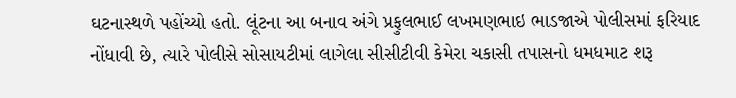ઘટનાસ્થળે પહોંચ્યો હતો. લૂંટના આ બનાવ અંગે પ્રફુલભાઈ લખમણભાઇ ભાડજાએ પોલીસમાં ફરિયાદ નોંધાવી છે, ત્યારે પોલીસે સોસાયટીમાં લાગેલા સીસીટીવી કેમેરા ચકાસી તપાસનો ધમધમાટ શરૂ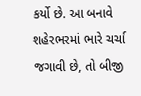કર્યો છે. આ બનાવે શહેરભરમાં ભારે ચર્ચા જગાવી છે, તો બીજી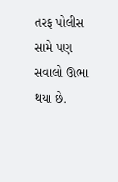તરફ પોલીસ સામે પણ સવાલો ઊભા થયા છે.